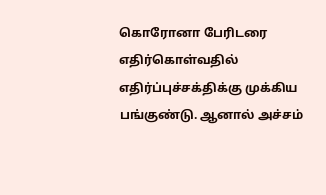கொரோனா பேரிடரை எதிர்கொள்வதில் எதிர்ப்புச்சக்திக்கு முக்கிய பங்குண்டு. ஆனால் அச்சம்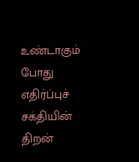உண்டாகும் போது எதிர்ப்புச் சக்தியின் திறன்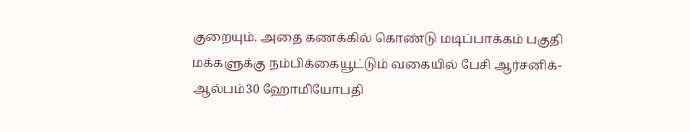குறையும். அதை கணக்கில் கொண்டு மடிப்பாக்கம் பகுதி மக்களுக்கு நம்பிக்கையூட்டும் வகையில் பேசி ஆர்சனிக்-ஆல்பம்30 ஹோமியோபதி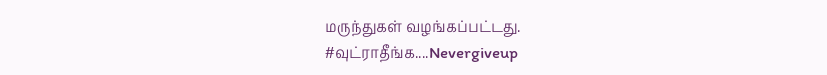மருந்துகள் வழங்கப்பட்டது.
#வுட்ராதீங்க....Nevergiveup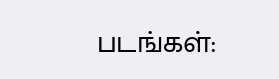படங்கள்: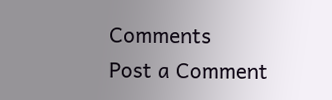Comments
Post a Comment